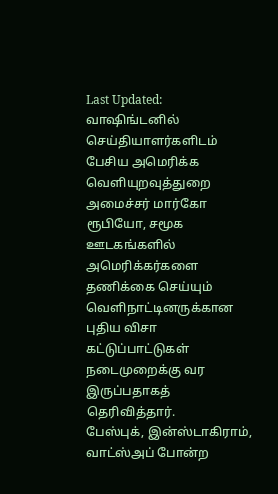Last Updated:
வாஷிங்டனில் செய்தியாளர்களிடம் பேசிய அமெரிக்க வெளியுறவுத்துறை அமைச்சர் மார்கோ ரூபியோ, சமூக ஊடகங்களில் அமெரிக்கர்களை தணிக்கை செய்யும் வெளிநாட்டினருக்கான புதிய விசா கட்டுப்பாட்டுகள் நடைமுறைக்கு வர இருப்பதாகத் தெரிவித்தார்.
பேஸ்புக், இன்ஸ்டாகிராம், வாட்ஸ்அப் போன்ற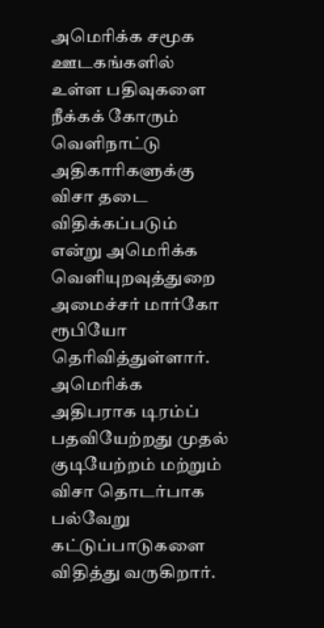அமெரிக்க சமூக ஊடகங்களில் உள்ள பதிவுகளை நீக்கக் கோரும் வெளிநாட்டு அதிகாரிகளுக்கு விசா தடை விதிக்கப்படும் என்று அமெரிக்க வெளியுறவுத்துறை அமைச்சர் மார்கோ ரூபியோ தெரிவித்துள்ளார்.
அமெரிக்க அதிபராக டிரம்ப் பதவியேற்றது முதல் குடியேற்றம் மற்றும் விசா தொடர்பாக பல்வேறு கட்டுப்பாடுகளை விதித்து வருகிறார்.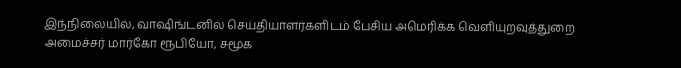இந்நிலையில், வாஷிங்டனில் செய்தியாளர்களிடம் பேசிய அமெரிக்க வெளியுறவுத்துறை அமைச்சர் மார்கோ ரூபியோ, சமூக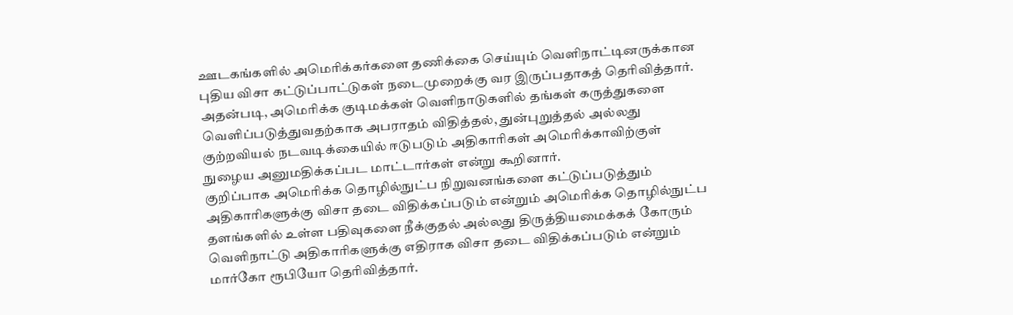ஊடகங்களில் அமெரிக்கர்களை தணிக்கை செய்யும் வெளிநாட்டினருக்கான புதிய விசா கட்டுப்பாட்டுகள் நடைமுறைக்கு வர இருப்பதாகத் தெரிவித்தார்.
அதன்படி, அமெரிக்க குடிமக்கள் வெளிநாடுகளில் தங்கள் கருத்துகளை வெளிப்படுத்துவதற்காக அபராதம் விதித்தல், துன்புறுத்தல் அல்லது குற்றவியல் நடவடிக்கையில் ஈடுபடும் அதிகாரிகள் அமெரிக்காவிற்குள் நுழைய அனுமதிக்கப்பட மாட்டார்கள் என்று கூறினார்.
குறிப்பாக அமெரிக்க தொழில்நுட்ப நிறுவனங்களை கட்டுப்படுத்தும் அதிகாரிகளுக்கு விசா தடை விதிக்கப்படும் என்றும் அமெரிக்க தொழில்நுட்ப தளங்களில் உள்ள பதிவுகளை நீக்குதல் அல்லது திருத்தியமைக்கக் கோரும் வெளிநாட்டு அதிகாரிகளுக்கு எதிராக விசா தடை விதிக்கப்படும் என்றும் மார்கோ ரூபியோ தெரிவித்தார்.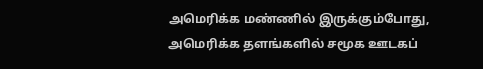அமெரிக்க மண்ணில் இருக்கும்போது, அமெரிக்க தளங்களில் சமூக ஊடகப்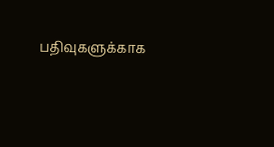பதிவுகளுக்காக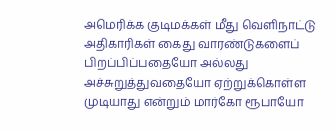அமெரிக்க குடிமக்கள் மீது வெளிநாட்டு அதிகாரிகள் கைது வாரண்டுகளைப் பிறப்பிப்பதையோ அல்லது அச்சுறுத்துவதையோ ஏற்றுக்கொள்ள முடியாது என்றும் மார்கோ ரூபாயோ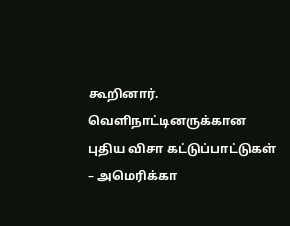கூறினார்.
வெளிநாட்டினருக்கான புதிய விசா கட்டுப்பாட்டுகள் – அமெரிக்கா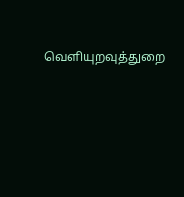வெளியுறவுத்துறை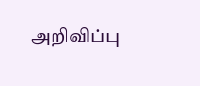அறிவிப்பு